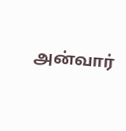அன்வார்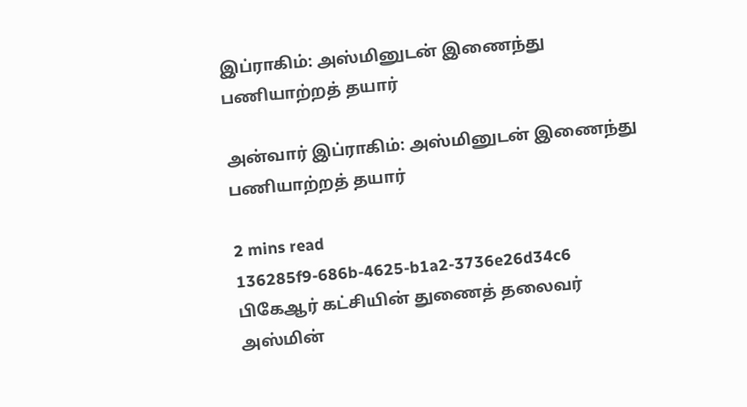இப்ராகிம்: அஸ்மினுடன் இணைந்து பணியாற்றத் தயார்

அன்வார் இப்ராகிம்: அஸ்மினுடன் இணைந்து பணியாற்றத் தயார்

2 mins read
136285f9-686b-4625-b1a2-3736e26d34c6
பிகேஆர் கட்சியின் துணைத் தலைவர் அஸ்மின்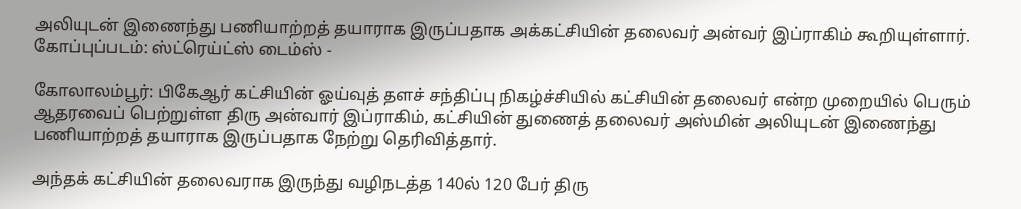அலியுடன் இணைந்து பணியாற்றத் தயாராக இருப்பதாக அக்கட்சியின் தலைவர் அன்வர் இப்ராகிம் கூறியுள்ளார். கோப்புப்படம்: ஸ்ட்ரெய்ட்ஸ் டைம்ஸ் -

கோலாலம்பூர்: பிகேஆர் கட்சியின் ஓய்வுத் தளச் சந்திப்பு நிகழ்ச்சியில் கட்சியின் தலைவர் என்ற முறையில் பெரும் ஆதரவைப் பெற்றுள்ள திரு அன்வார் இப்ராகிம், கட்சியின் துணைத் தலைவர் அஸ்மின் அலியுடன் இணைந்து பணியாற்றத் தயாராக இருப்பதாக நேற்று தெரிவித்தார்.

அந்தக் கட்சியின் தலைவராக இருந்து வழிநடத்த 140ல் 120 பேர் திரு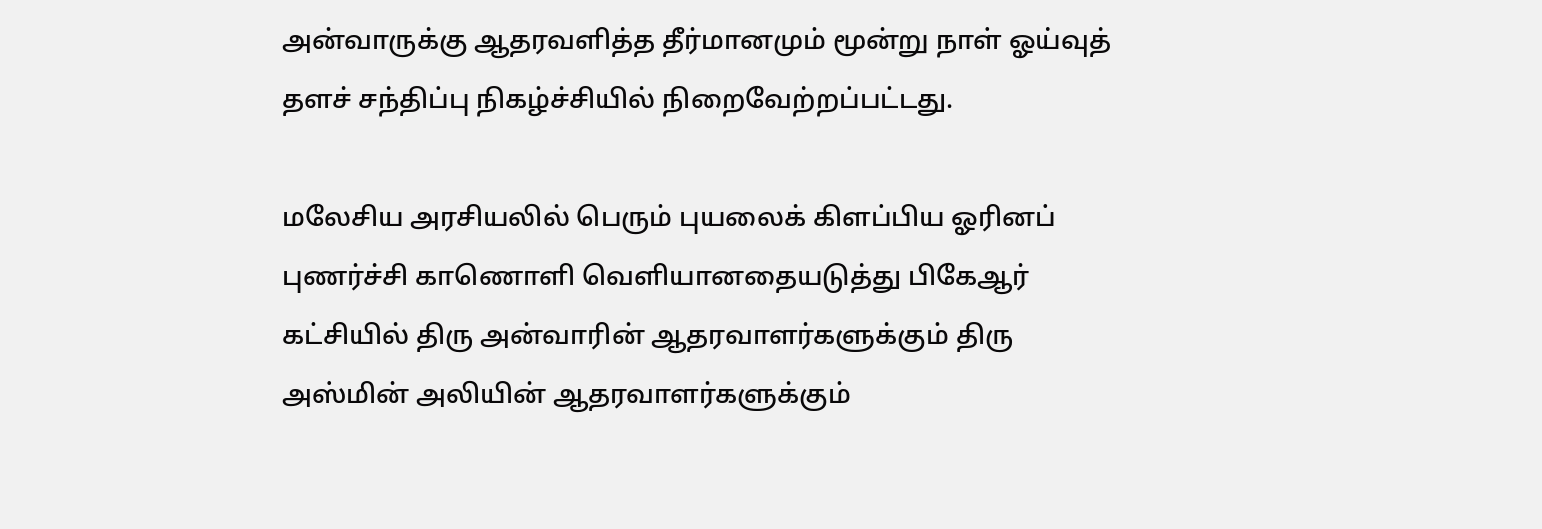அன்வாருக்கு ஆதரவளித்த தீர்மானமும் மூன்று நாள் ஓய்வுத் தளச் சந்திப்பு நிகழ்ச்சியில் நிறைவேற்றப்பட்டது.

மலேசிய அரசியலில் பெரும் புயலைக் கிளப்பிய ஓரினப் புணர்ச்சி காணொளி வெளியானதையடுத்து பிகேஆர் கட்சியில் திரு அன்வாரின் ஆதரவாளர்களுக்கும் திரு அஸ்மின் அலியின் ஆதரவாளர்களுக்கும்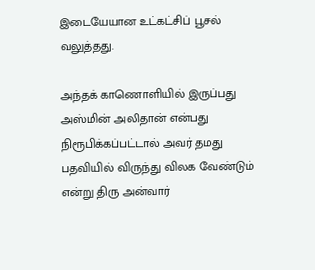இடையேயான உட்கட்சிப் பூசல் வலுத்தது.

அந்தக் காணொளியில் இருப்பது அஸ்மின் அலிதான் என்பது நிரூபிக்கப்பட்டால் அவர் தமது பதவியில் விருந்து விலக வேண்டும் என்று திரு அன்வார்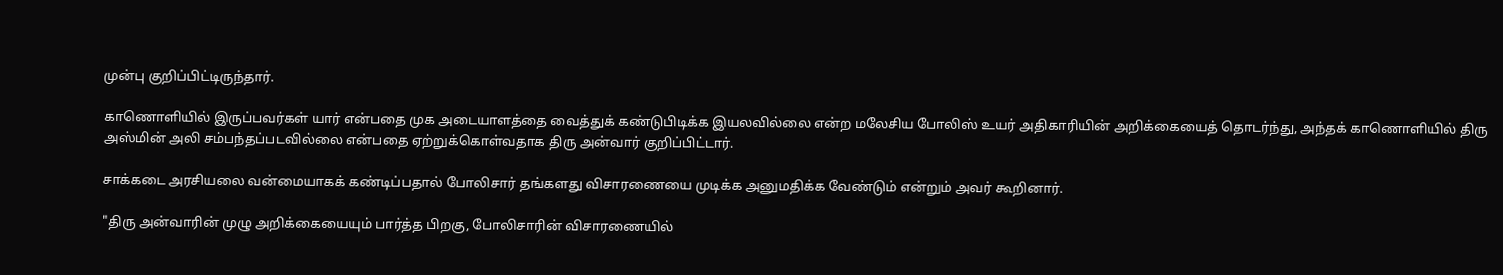முன்பு குறிப்பிட்டிருந்தார்.

காணொளியில் இருப்பவர்கள் யார் என்பதை முக அடையாளத்தை வைத்துக் கண்டுபிடிக்க இயலவில்லை என்ற மலேசிய போலிஸ் உயர் அதிகாரியின் அறிக்கையைத் தொடர்ந்து, அந்தக் காணொளியில் திரு அஸ்மின் அலி சம்பந்தப்படவில்லை என்பதை ஏற்றுக்கொள்வதாக திரு அன்வார் குறிப்பிட்டார்.

சாக்கடை அரசியலை வன்மையாகக் கண்டிப்பதால் போலிசார் தங்களது விசாரணையை முடிக்க அனுமதிக்க வேண்டும் என்றும் அவர் கூறினார்.

"திரு அன்வாரின் முழு அறிக்கையையும் பார்த்த பிறகு, போலிசாரின் விசாரணையில்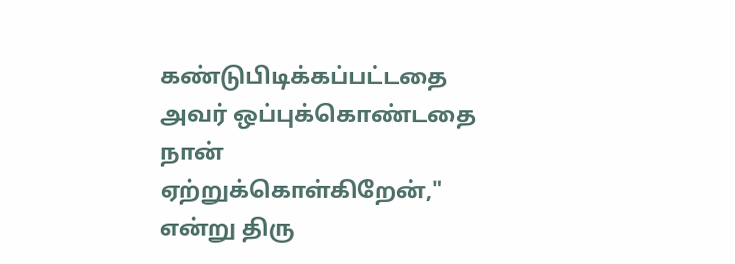கண்டுபிடிக்கப்பட்டதை அவர் ஒப்புக்கொண்டதை நான் ஏற்றுக்கொள்கிறேன்," என்று திரு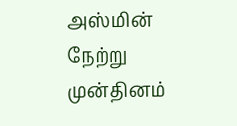அஸ்மின் நேற்று முன்தினம்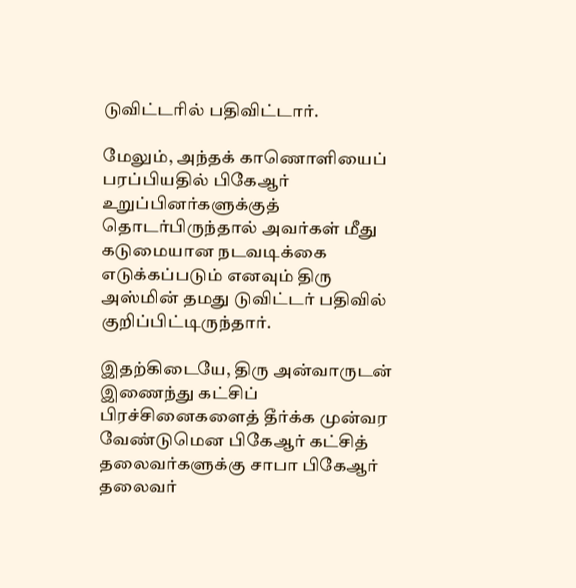டுவிட்டரில் பதிவிட்டார்.

மேலும், அந்தக் காணொளியைப் பரப்பியதில் பிகேஆர் உறுப்பினர்களுக்குத் தொடர்பிருந்தால் அவர்கள் மீது கடுமையான நடவடிக்கை எடுக்கப்படும் எனவும் திரு அஸ்மின் தமது டுவிட்டர் பதிவில் குறிப்பிட்டிருந்தார்.

இதற்கிடையே, திரு அன்வாருடன் இணைந்து கட்சிப் பிரச்சினைகளைத் தீர்க்க முன்வர வேண்டுமென பிகேஆர் கட்சித் தலைவர்களுக்கு சாபா பிகேஆர் தலைவர்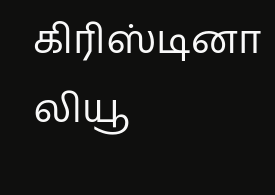கிரிஸ்டினா லியூ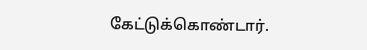கேட்டுக்கொண்டார்.